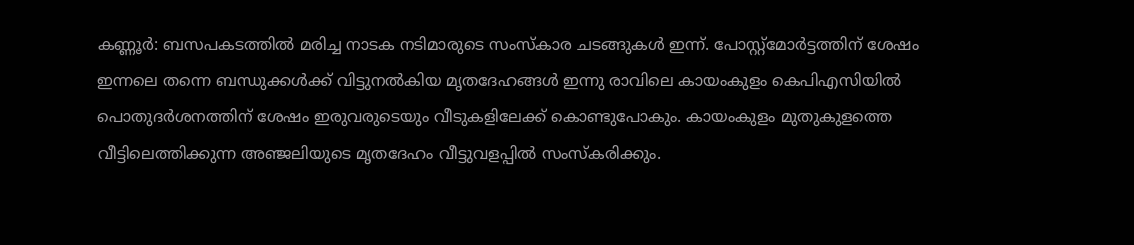കണ്ണൂർ: ബസപകടത്തിൽ മരിച്ച നാടക നടിമാരുടെ സംസ്കാര ചടങ്ങുകൾ ഇന്ന്. പോസ്റ്റ്മോർട്ടത്തിന് ശേഷം ഇന്നലെ തന്നെ ബന്ധുക്കൾക്ക് വിട്ടുനൽകിയ മൃതദേഹങ്ങൾ ഇന്നു രാവിലെ കായംകുളം കെപിഎസിയിൽ പൊതുദർശനത്തിന് ശേഷം ഇരുവരുടെയും വീടുകളിലേക്ക് കൊണ്ടുപോകും. കായംകുളം മുതുകുളത്തെ വീട്ടിലെത്തിക്കുന്ന അഞ്ജലിയുടെ മൃതദേഹം വീട്ടുവളപ്പിൽ സംസ്കരിക്കും.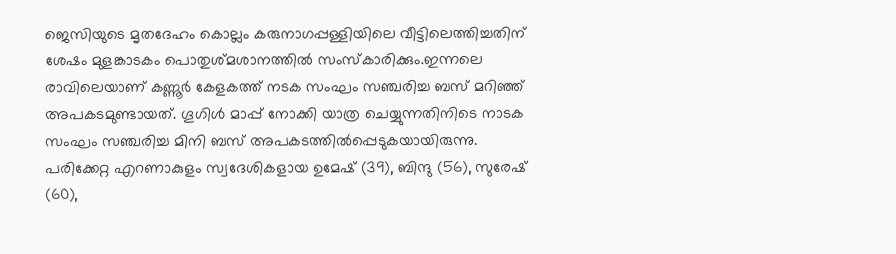ജെസിയുടെ മൃതദേഹം കൊല്ലം കരുനാഗപ്പള്ളിയിലെ വീട്ടിലെത്തിച്ചതിന് ശേഷം മുളങ്കാടകം പൊതുശ്മശാനത്തിൽ സംസ്കാരിക്കും.ഇന്നലെ രാവിലെയാണ് കണ്ണൂർ കേളകത്ത് നടക സംഘം സഞ്ചരിച്ച ബസ് മറിഞ്ഞ് അപകടമുണ്ടായത്. ഗൂഗിൾ മാപ്പ് നോക്കി യാത്ര ചെയ്യുന്നതിനിടെ നാടക സംഘം സഞ്ചരിച്ച മിനി ബസ് അപകടത്തിൽപ്പെടുകയായിരുന്നു. പരിക്കേറ്റ എറണാകുളം സ്വദേശികളായ ഉമേഷ് (39), ബിന്ദു (56), സുരേഷ് (60),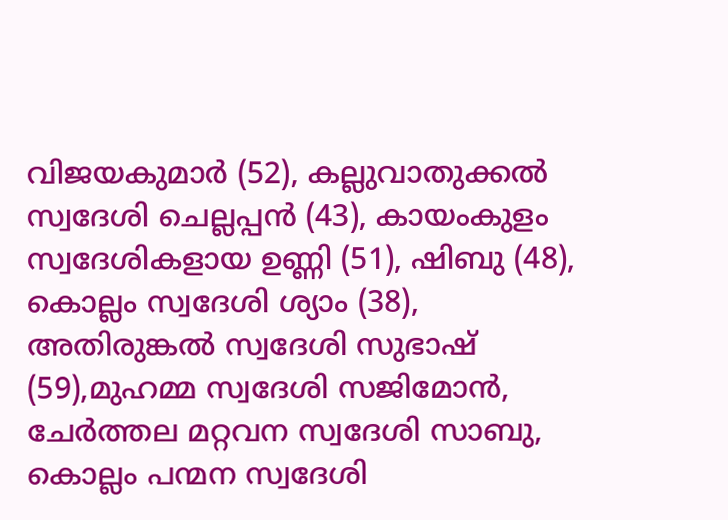വിജയകുമാർ (52), കല്ലുവാതുക്കൽ സ്വദേശി ചെല്ലപ്പൻ (43), കായംകുളം സ്വദേശികളായ ഉണ്ണി (51), ഷിബു (48), കൊല്ലം സ്വദേശി ശ്യാം (38), അതിരുങ്കൽ സ്വദേശി സുഭാഷ് (59),മുഹമ്മ സ്വദേശി സജിമോൻ, ചേർത്തല മറ്റവന സ്വദേശി സാബു, കൊല്ലം പന്മന സ്വദേശി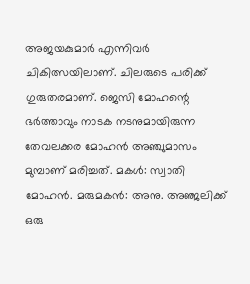അജയകുമാർ എന്നിവർ ചികിത്സയിലാണ്. ചിലരുടെ പരിക്ക് ഗുരുതരമാണ്. ജെസി മോഹന്റെ ഭർത്താവും നാടക നടനുമായിരുന്ന തേവലക്കര മോഹൻ അഞ്ചുമാസം മുമ്പാണ് മരിച്ചത്. മകൾ: സ്വാതി മോഹൻ. മരുമകൻ: അനു. അഞ്ജലിക്ക് ഒരു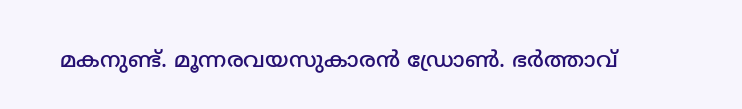മകനുണ്ട്. മൂന്നരവയസുകാരൻ ഡ്രോൺ. ഭർത്താവ്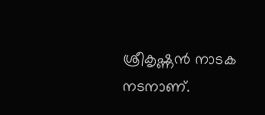ശ്രീകൃഷ്ണൻ നാടക നടനാണ്.